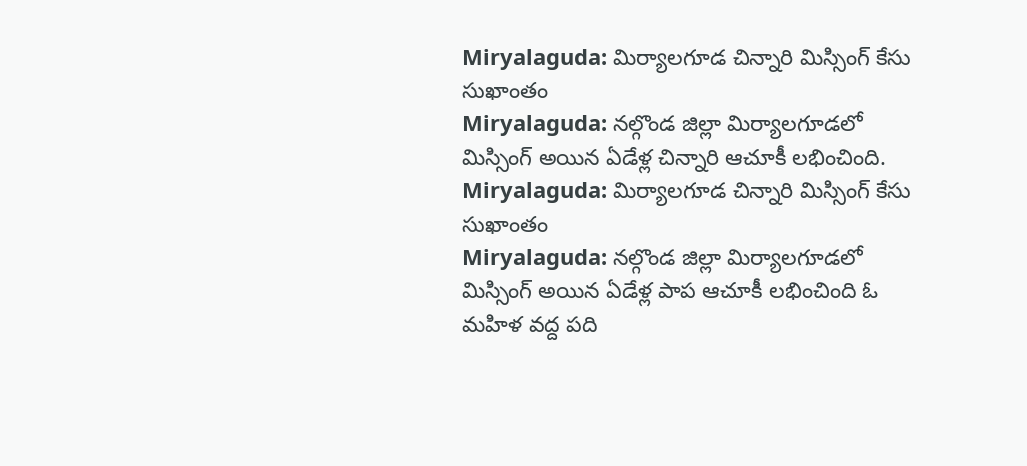Miryalaguda: మిర్యాలగూడ చిన్నారి మిస్సింగ్ కేసు సుఖాంతం
Miryalaguda: నల్గొండ జిల్లా మిర్యాలగూడలో మిస్సింగ్ అయిన ఏడేళ్ల చిన్నారి ఆచూకీ లభించింది.
Miryalaguda: మిర్యాలగూడ చిన్నారి మిస్సింగ్ కేసు సుఖాంతం
Miryalaguda: నల్గొండ జిల్లా మిర్యాలగూడలో మిస్సింగ్ అయిన ఏడేళ్ల పాప ఆచూకీ లభించింది ఓ మహిళ వద్ద పది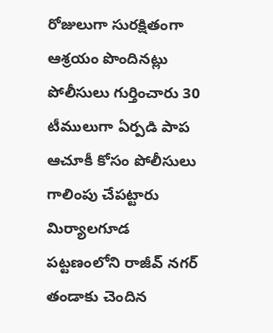రోజులుగా సురక్షితంగా ఆశ్రయం పొందినట్లు పోలీసులు గుర్తించారు 30 టీములుగా ఏర్పడి పాప ఆచూకీ కోసం పోలీసులు గాలింపు చేపట్టారు
మిర్యాలగూడ పట్టణంలోని రాజీవ్ నగర్ తండాకు చెందిన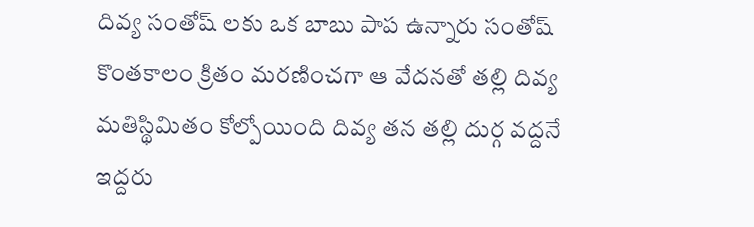దివ్య సంతోష్ లకు ఒక బాబు పాప ఉన్నారు సంతోష్ కొంతకాలం క్రితం మరణించగా ఆ వేదనతో తల్లి దివ్య మతిస్థిమితం కోల్పోయింది దివ్య తన తల్లి దుర్గ వద్దనే ఇద్దరు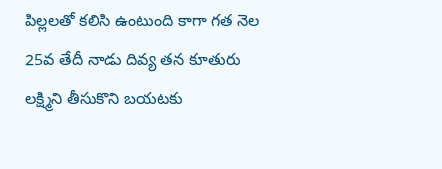పిల్లలతో కలిసి ఉంటుంది కాగా గత నెల 25వ తేదీ నాడు దివ్య తన కూతురు లక్ష్మిని తీసుకొని బయటకు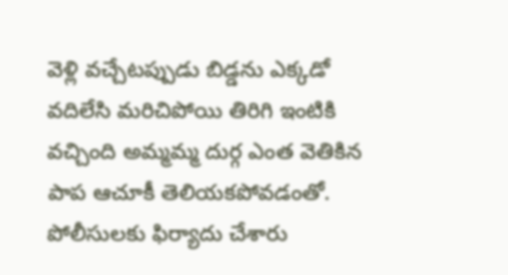వెళ్లి వచ్చేటప్పుడు బిడ్డను ఎక్కడో వదిలేసి మరిచిపోయి తిరిగి ఇంటికి వచ్చింది అమ్మమ్మ దుర్గ ఎంత వెతికిన పాప ఆచూకీ తెలియకపోవడంతో.
పోలీసులకు ఫిర్యాదు చేశారు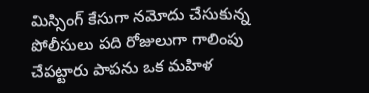మిస్సింగ్ కేసుగా నమోదు చేసుకున్న పోలీసులు పది రోజులుగా గాలింపు చేపట్టారు పాపను ఒక మహిళ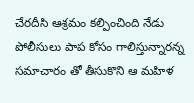చేరదీసి ఆశ్రమం కల్పించింది నేడు పోలీసులు పాప కోసం గాలిస్తున్నారన్న సమాచారం తో తీసుకొని ఆ మహిళ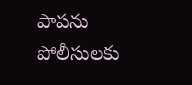పాపను పోలీసులకు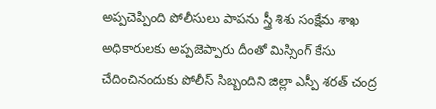అప్పచెప్పింది పోలీసులు పాపను స్త్రీ శిశు సంక్షేమ శాఖ అధికారులకు అప్పజెప్పారు దీంతో మిస్సింగ్ కేసు చేదించినందుకు పోలీస్ సిబ్బందిని జిల్లా ఎస్పీ శరత్ చంద్ర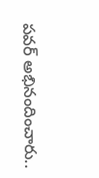పవర్ అభినందించారు..